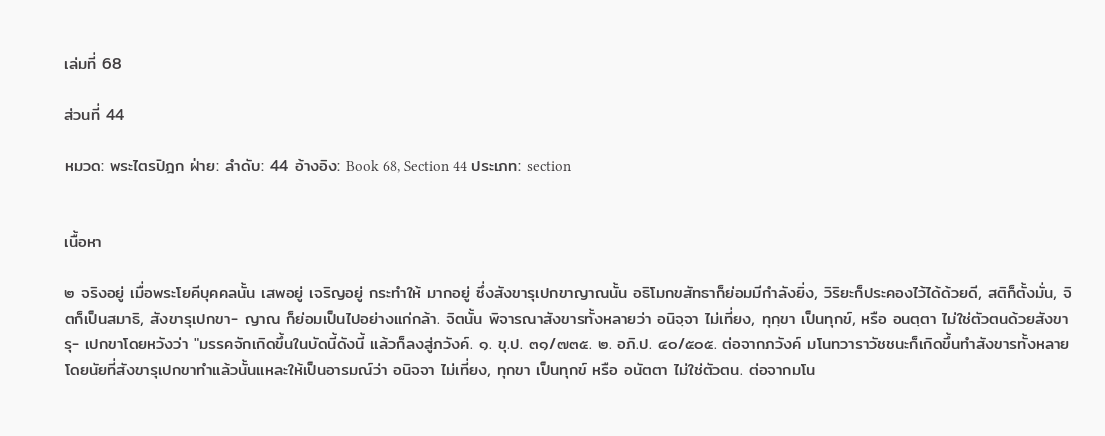เล่มที่ 68

ส่วนที่ 44

หมวด: พระไตรปิฎก ฝ่าย: ลำดับ: 44 อ้างอิง: Book 68, Section 44 ประเภท: section


เนื้อหา

๒ จริงอยู่ เมื่อพระโยคีบุคคลนั้น เสพอยู่ เจริญอยู่ กระทำให้ มากอยู่ ซึ่งสังขารุเปกขาญาณนั้น อธิโมกขสัทธาก็ย่อมมีกำลังยิ่ง, วิริยะก็ประคองไว้ได้ด้วยดี, สติก็ตั้งมั่น, จิตก็เป็นสมาธิ, สังขารุเปกขา- ญาณ ก็ย่อมเป็นไปอย่างแก่กล้า. จิตนั้น พิจารณาสังขารทั้งหลายว่า อนิจฺจา ไม่เที่ยง, ทุกฺขา เป็นทุกข์, หรือ อนตฺตา ไม่ใช่ตัวตนด้วยสังขารุ- เปกขาโดยหวังว่า "มรรคจักเกิดขึ้นในบัดนี้ดังนี้ แล้วก็ลงสู่ภวังค์. ๑. ขุ.ป. ๓๑/๗๓๕. ๒. อภิ.ป. ๔๐/๕๐๕. ต่อจากภวังค์ มโนทวาราวัชชนะก็เกิดขึ้นทำสังขารทั้งหลาย โดยนัยที่สังขารุเปกขาทำแล้วนั้นแหละให้เป็นอารมณ์ว่า อนิจจา ไม่เที่ยง, ทุกขา เป็นทุกข์ หรือ อนัตตา ไม่ใช่ตัวตน. ต่อจากมโน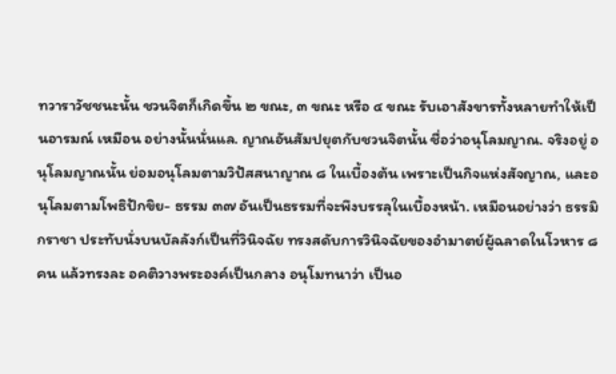ทวาราวัชชนะนั้น ชวนจิตก็เกิดขึ้น ๒ ขณะ, ๓ ขณะ หรือ ๔ ขณะ รับเอาสังขารทั้งหลายทำให้เป็นอารมณ์ เหมือน อย่างนั้นนั่นแล. ญาณอันสัมปยุตกับชวนจิตนั้น ชื่อว่าอนุโลมญาณ. จริงอยู่ อนุโลมญาณนั้น ย่อมอนุโลมตามวิปัสสนาญาณ ๘ ในเบื้องต้น เพราะเป็นกิจแห่งสัจญาณ, และอนุโลมตามโพธิปักขิย- ธรรม ๓๗ อันเป็นธรรมที่จะพึงบรรลุในเบื้องหน้า. เหมือนอย่างว่า ธรรมิกราชา ประทับนั่งบนบัลลังก์เป็นที่วินิจฉัย ทรงสดับการวินิจฉัยของอำมาตย์ผู้ฉลาดในโวหาร ๘ คน แล้วทรงละ อคติวางพระองค์เป็นกลาง อนุโมทนาว่า เป็นอ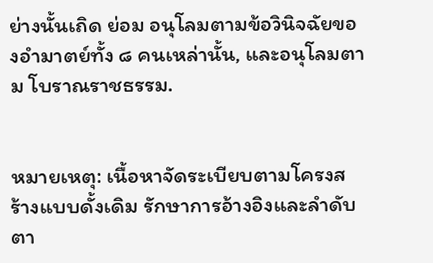ย่างนั้นเถิด ย่อม อนุโลมตามข้อวินิจฉัยของอำมาตย์ทั้ง ๘ คนเหล่านั้น, และอนุโลมตาม โบราณราชธรรม.


หมายเหตุ: เนื้อหาจัดระเบียบตามโครงสร้างแบบดั้งเดิม รักษาการอ้างอิงและลำดับตา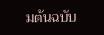มต้นฉบับ